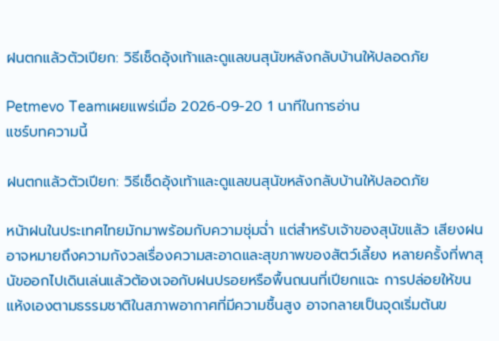ฝนตกแล้วตัวเปียก: วิธีเช็ดอุ้งเท้าและดูแลขนสุนัขหลังกลับบ้านให้ปลอดภัย

Petmevo Teamเผยแพร่เมื่อ 2026-09-20 1 นาทีในการอ่าน
แชร์บทความนี้

ฝนตกแล้วตัวเปียก: วิธีเช็ดอุ้งเท้าและดูแลขนสุนัขหลังกลับบ้านให้ปลอดภัย

หน้าฝนในประเทศไทยมักมาพร้อมกับความชุ่มฉ่ำ แต่สำหรับเจ้าของสุนัขแล้ว เสียงฝนอาจหมายถึงความกังวลเรื่องความสะอาดและสุขภาพของสัตว์เลี้ยง หลายครั้งที่พาสุนัขออกไปเดินเล่นแล้วต้องเจอกับฝนปรอยหรือพื้นถนนที่เปียกแฉะ การปล่อยให้ขนแห้งเองตามธรรมชาติในสภาพอากาศที่มีความชื้นสูง อาจกลายเป็นจุดเริ่มต้นข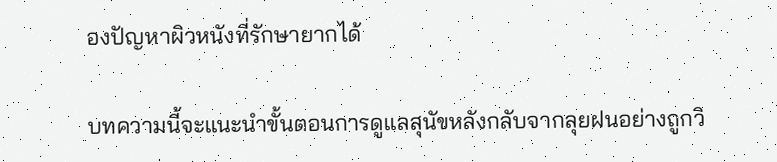องปัญหาผิวหนังที่รักษายากได้

บทความนี้จะแนะนำขั้นตอนการดูแลสุนัขหลังกลับจากลุยฝนอย่างถูกวิ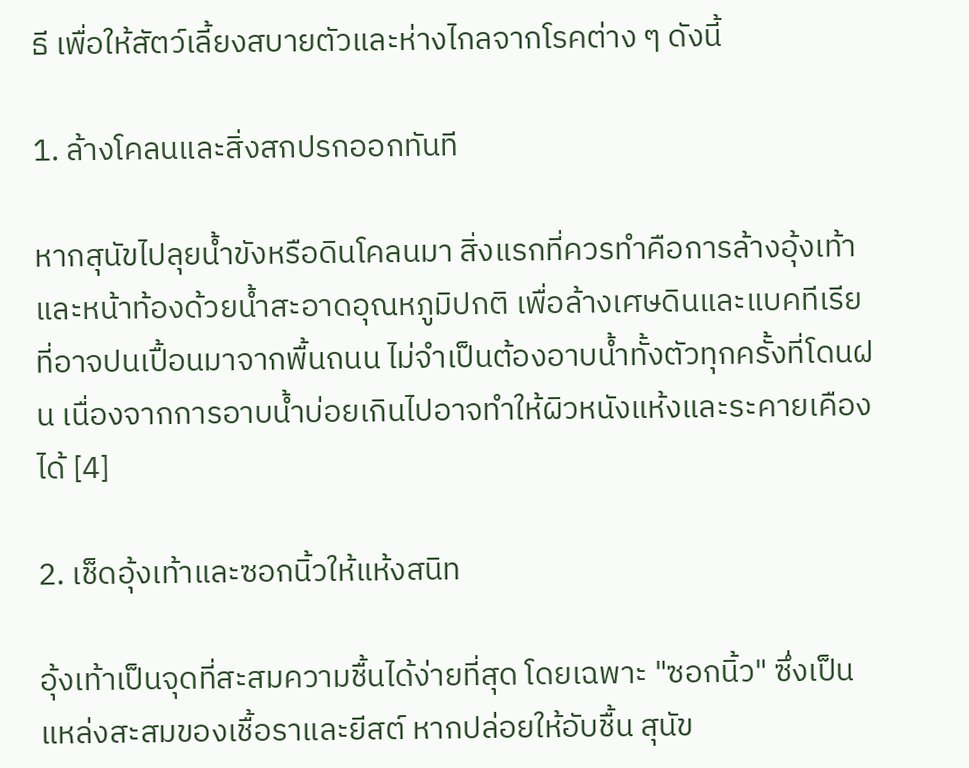ธี เพื่อให้สัตว์เลี้ยงสบายตัวและห่างไกลจากโรคต่าง ๆ ดังนี้

1. ล้างโคลนและสิ่งสกปรกออกทันที

หากสุนัขไปลุยน้ำขังหรือดินโคลนมา สิ่งแรกที่ควรทำคือการล้างอุ้งเท้าและหน้าท้องด้วยน้ำสะอาดอุณหภูมิปกติ เพื่อล้างเศษดินและแบคทีเรียที่อาจปนเปื้อนมาจากพื้นถนน ไม่จำเป็นต้องอาบน้ำทั้งตัวทุกครั้งที่โดนฝน เนื่องจากการอาบน้ำบ่อยเกินไปอาจทำให้ผิวหนังแห้งและระคายเคืองได้ [4]

2. เช็ดอุ้งเท้าและซอกนิ้วให้แห้งสนิท

อุ้งเท้าเป็นจุดที่สะสมความชื้นได้ง่ายที่สุด โดยเฉพาะ "ซอกนิ้ว" ซึ่งเป็นแหล่งสะสมของเชื้อราและยีสต์ หากปล่อยให้อับชื้น สุนัข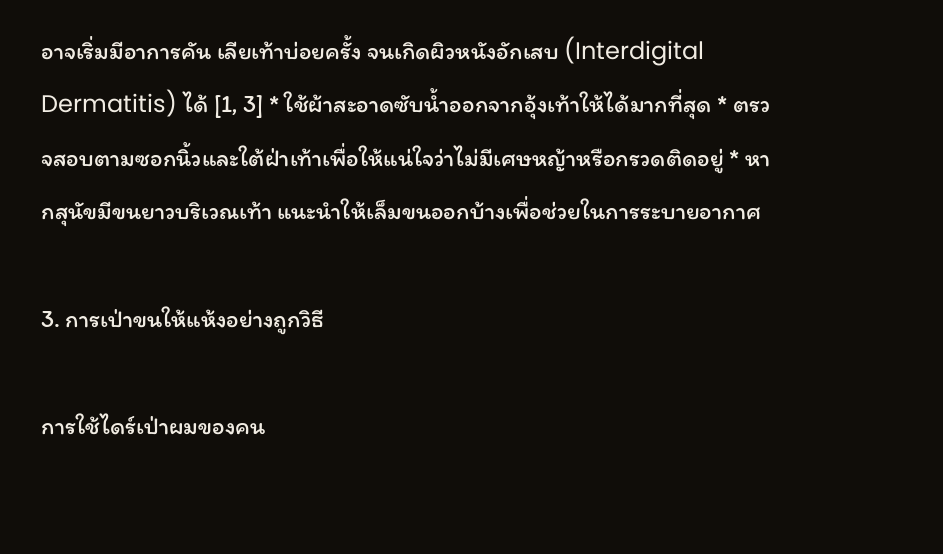อาจเริ่มมีอาการคัน เลียเท้าบ่อยครั้ง จนเกิดผิวหนังอักเสบ (Interdigital Dermatitis) ได้ [1, 3] * ใช้ผ้าสะอาดซับน้ำออกจากอุ้งเท้าให้ได้มากที่สุด * ตรวจสอบตามซอกนิ้วและใต้ฝ่าเท้าเพื่อให้แน่ใจว่าไม่มีเศษหญ้าหรือกรวดติดอยู่ * หากสุนัขมีขนยาวบริเวณเท้า แนะนำให้เล็มขนออกบ้างเพื่อช่วยในการระบายอากาศ

3. การเป่าขนให้แห้งอย่างถูกวิธี

การใช้ไดร์เป่าผมของคน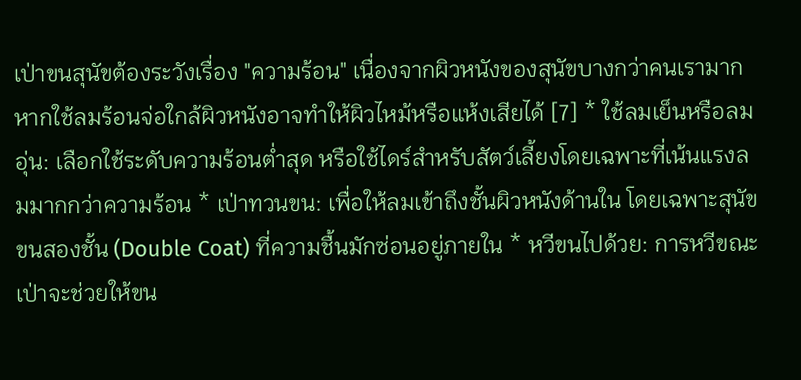เป่าขนสุนัขต้องระวังเรื่อง "ความร้อน" เนื่องจากผิวหนังของสุนัขบางกว่าคนเรามาก หากใช้ลมร้อนจ่อใกล้ผิวหนังอาจทำให้ผิวไหม้หรือแห้งเสียได้ [7] * ใช้ลมเย็นหรือลมอุ่น: เลือกใช้ระดับความร้อนต่ำสุด หรือใช้ไดร์สำหรับสัตว์เลี้ยงโดยเฉพาะที่เน้นแรงลมมากกว่าความร้อน * เป่าทวนขน: เพื่อให้ลมเข้าถึงชั้นผิวหนังด้านใน โดยเฉพาะสุนัขขนสองชั้น (Double Coat) ที่ความชื้นมักซ่อนอยู่ภายใน * หวีขนไปด้วย: การหวีขณะเป่าจะช่วยให้ขน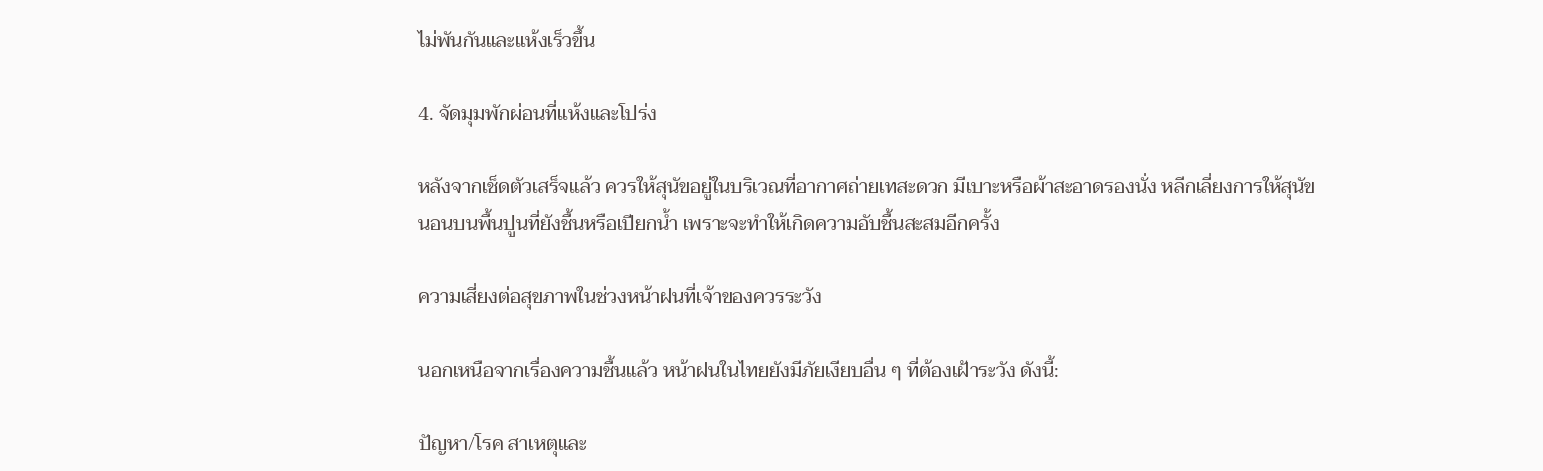ไม่พันกันและแห้งเร็วขึ้น

4. จัดมุมพักผ่อนที่แห้งและโปร่ง

หลังจากเช็ดตัวเสร็จแล้ว ควรให้สุนัขอยู่ในบริเวณที่อากาศถ่ายเทสะดวก มีเบาะหรือผ้าสะอาดรองนั่ง หลีกเลี่ยงการให้สุนัขนอนบนพื้นปูนที่ยังชื้นหรือเปียกน้ำ เพราะจะทำให้เกิดความอับชื้นสะสมอีกครั้ง

ความเสี่ยงต่อสุขภาพในช่วงหน้าฝนที่เจ้าของควรระวัง

นอกเหนือจากเรื่องความชื้นแล้ว หน้าฝนในไทยยังมีภัยเงียบอื่น ๆ ที่ต้องเฝ้าระวัง ดังนี้:

ปัญหา/โรค สาเหตุและ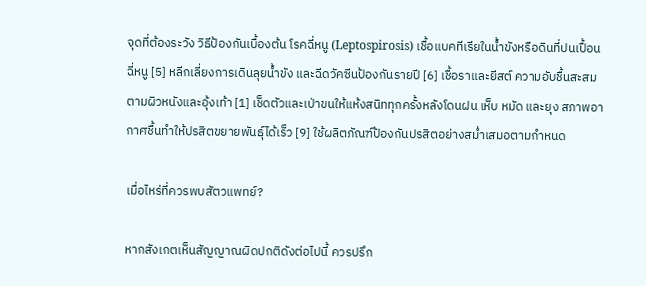จุดที่ต้องระวัง วิธีป้องกันเบื้องต้น โรคฉี่หนู (Leptospirosis) เชื้อแบคทีเรียในน้ำขังหรือดินที่ปนเปื้อนฉี่หนู [5] หลีกเลี่ยงการเดินลุยน้ำขัง และฉีดวัคซีนป้องกันรายปี [6] เชื้อราและยีสต์ ความอับชื้นสะสมตามผิวหนังและอุ้งเท้า [1] เช็ดตัวและเป่าขนให้แห้งสนิททุกครั้งหลังโดนฝน เห็บ หมัด และยุง สภาพอากาศชื้นทำให้ปรสิตขยายพันธุ์ได้เร็ว [9] ใช้ผลิตภัณฑ์ป้องกันปรสิตอย่างสม่ำเสมอตามกำหนด

เมื่อไหร่ที่ควรพบสัตวแพทย์?

หากสังเกตเห็นสัญญาณผิดปกติดังต่อไปนี้ ควรปรึก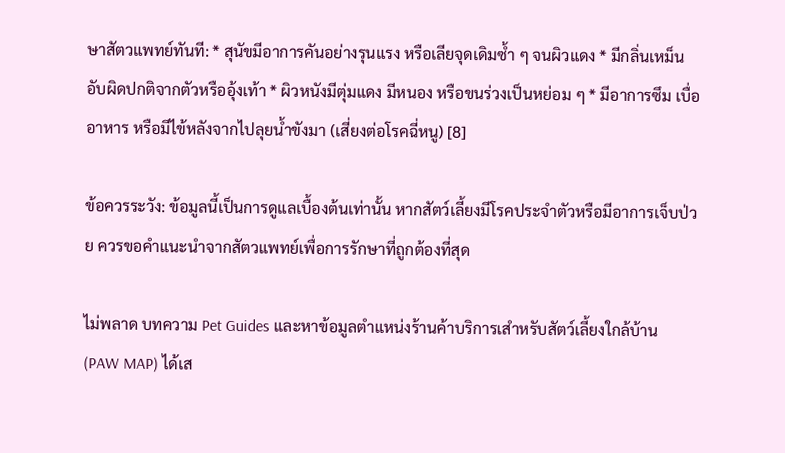ษาสัตวแพทย์ทันที: * สุนัขมีอาการคันอย่างรุนแรง หรือเลียจุดเดิมซ้ำ ๆ จนผิวแดง * มีกลิ่นเหม็นอับผิดปกติจากตัวหรืออุ้งเท้า * ผิวหนังมีตุ่มแดง มีหนอง หรือขนร่วงเป็นหย่อม ๆ * มีอาการซึม เบื่ออาหาร หรือมีไข้หลังจากไปลุยน้ำขังมา (เสี่ยงต่อโรคฉี่หนู) [8]

ข้อควรระวัง: ข้อมูลนี้เป็นการดูแลเบื้องต้นเท่านั้น หากสัตว์เลี้ยงมีโรคประจำตัวหรือมีอาการเจ็บป่วย ควรขอคำแนะนำจากสัตวแพทย์เพื่อการรักษาที่ถูกต้องที่สุด

ไม่พลาด บทความ Pet Guides และหาข้อมูลตำแหน่งร้านค้าบริการเสำหรับสัตว์เลี้ยงใกล้บ้าน (PAW MAP) ได้เส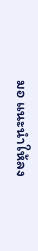มอ แนะนำให้ลง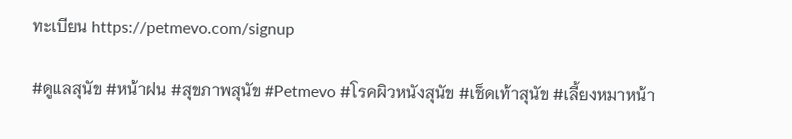ทะเบียน https://petmevo.com/signup

#ดูแลสุนัข #หน้าฝน #สุขภาพสุนัข #Petmevo #โรคผิวหนังสุนัข #เช็ดเท้าสุนัข #เลี้ยงหมาหน้า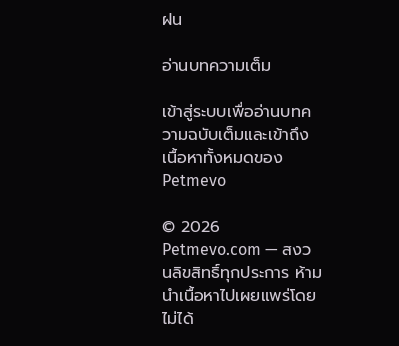ฝน

อ่านบทความเต็ม

เข้าสู่ระบบเพื่ออ่านบทความฉบับเต็มและเข้าถึงเนื้อหาทั้งหมดของ Petmevo

© 2026 Petmevo.com — สงวนลิขสิทธิ์ทุกประการ ห้ามนำเนื้อหาไปเผยแพร่โดยไม่ได้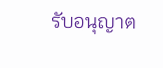รับอนุญาต